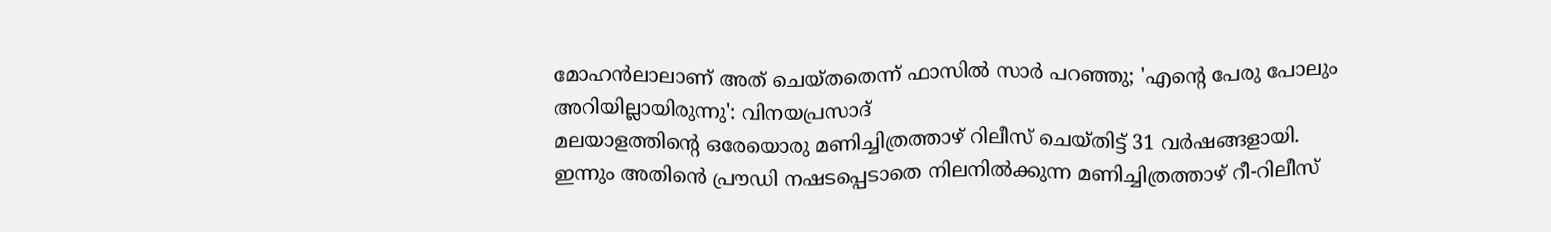മോഹൻലാലാണ് അത് ചെയ്തതെന്ന് ഫാസിൽ സാർ പറഞ്ഞു; 'എന്റെ പേരു പോലും അറിയില്ലായിരുന്നു': വിനയപ്രസാദ്
മലയാളത്തിന്റെ ഒരേയൊരു മണിച്ചിത്രത്താഴ് റിലീസ് ചെയ്തിട്ട് 31 വർഷങ്ങളായി. ഇന്നും അതിൻെ പ്രൗഡി നഷടപ്പെടാതെ നിലനിൽക്കുന്ന മണിച്ചിത്രത്താഴ് റീ-റിലീസ്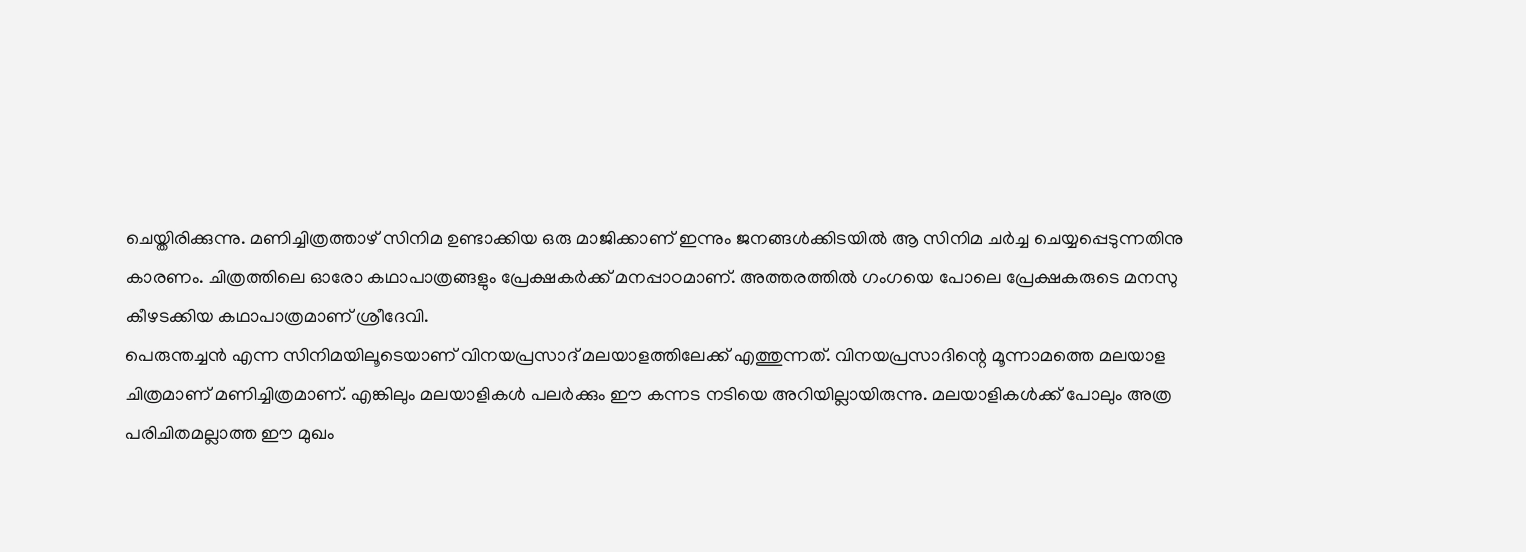ചെയ്തിരിക്കുന്നു. മണിച്ചിത്രത്താഴ് സിനിമ ഉണ്ടാക്കിയ ഒരു മാജിക്കാണ് ഇന്നും ജനങ്ങൾക്കിടയിൽ ആ സിനിമ ചർച്ച ചെയ്യപ്പെടുന്നതിനു കാരണം. ചിത്രത്തിലെ ഓരോ കഥാപാത്രങ്ങളും പ്രേക്ഷകർക്ക് മനപ്പാഠമാണ്. അത്തരത്തിൽ ഗംഗയെ പോലെ പ്രേക്ഷകരുടെ മനസു കീഴടക്കിയ കഥാപാത്രമാണ് ശ്രീദേവി.
പെരുന്തച്ചൻ എന്ന സിനിമയിലൂടെയാണ് വിനയപ്രസാദ് മലയാളത്തിലേക്ക് എത്തുന്നത്. വിനയപ്രസാദിന്റെ മൂന്നാമത്തെ മലയാള ചിത്രമാണ് മണിച്ചിത്രമാണ്. എങ്കിലും മലയാളികൾ പലർക്കും ഈ കന്നട നടിയെ അറിയില്ലായിരുന്നു. മലയാളികൾക്ക് പോലും അത്ര പരിചിതമല്ലാത്ത ഈ മുഖം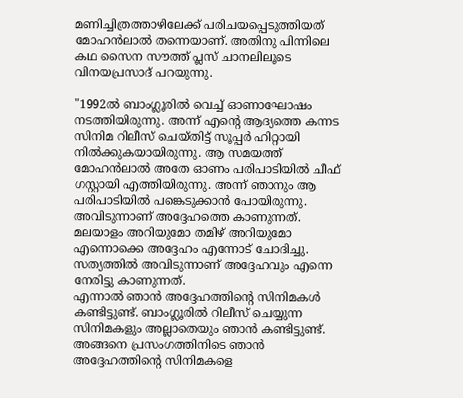മണിച്ചിത്രത്താഴിലേക്ക് പരിചയപ്പെടുത്തിയത് മോഹൻലാൽ തന്നെയാണ്. അതിനു പിന്നിലെ കഥ സൈന സൗത്ത് പ്ലസ് ചാനലിലൂടെ വിനയപ്രസാദ് പറയുന്നു.

"1992ൽ ബാംഗ്ലൂരിൽ വെച്ച് ഓണാഘോഷം നടത്തിയിരുന്നു. അന്ന് എന്റെ ആദ്യത്തെ കന്നട സിനിമ റിലീസ് ചെയ്തിട്ട് സൂപ്പർ ഹിറ്റായി നിൽക്കുകയായിരുന്നു. ആ സമയത്ത് മോഹൻലാൽ അതേ ഓണം പരിപാടിയിൽ ചീഫ് ഗസ്റ്റായി എത്തിയിരുന്നു. അന്ന് ഞാനും ആ പരിപാടിയിൽ പങ്കെടുക്കാൻ പോയിരുന്നു. അവിടുന്നാണ് അദ്ദേഹത്തെ കാണുന്നത്. മലയാളം അറിയുമോ തമിഴ് അറിയുമോ എന്നൊക്കെ അദ്ദേഹം എന്നോട് ചോദിച്ചു. സത്യത്തിൽ അവിടുന്നാണ് അദ്ദേഹവും എന്നെ നേരിട്ടു കാണുന്നത്.
എന്നാൽ ഞാൻ അദ്ദേഹത്തിന്റെ സിനിമകൾ കണ്ടിട്ടുണ്ട്. ബാംഗ്ലൂരിൽ റിലീസ് ചെയ്യുന്ന സിനിമകളും അല്ലാതെയും ഞാൻ കണ്ടിട്ടുണ്ട്. അങ്ങനെ പ്രസംഗത്തിനിടെ ഞാൻ അദ്ദേഹത്തിന്റെ സിനിമകളെ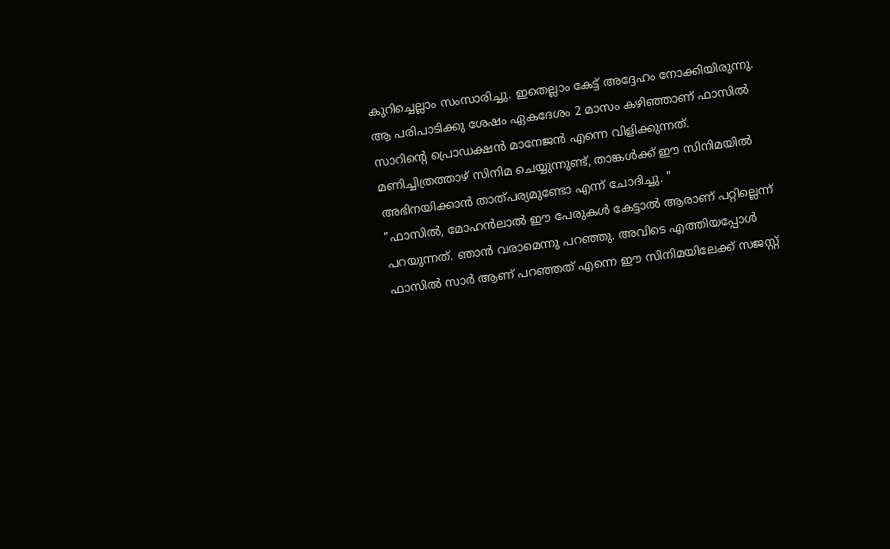കുറിച്ചെല്ലാം സംസാരിച്ചു. ഇതെല്ലാം കേട്ട് അദ്ദേഹം നോക്കിയിരുന്നു. ആ പരിപാടിക്കു ശേഷം ഏകദേശം 2 മാസം കഴിഞ്ഞാണ് ഫാസിൽ സാറിന്റെ പ്രൊഡക്ഷൻ മാനേജൻ എന്നെ വിളിക്കുന്നത്. മണിച്ചിത്രത്താഴ് സിനിമ ചെയ്യുന്നുണ്ട്, താങ്കൾക്ക് ഈ സിനിമയിൽ അഭിനയിക്കാൻ താത്പര്യമുണ്ടോ എന്ന് ചോദിച്ചു. "
"ഫാസിൽ, മോഹൻലാൽ ഈ പേരുകൾ കേട്ടാൽ ആരാണ് പറ്റില്ലെന്ന് പറയുന്നത്. ഞാൻ വരാമെന്നു പറഞ്ഞു. അവിടെ എത്തിയപ്പോൾ ഫാസിൽ സാർ ആണ് പറഞ്ഞത് എന്നെ ഈ സിനിമയിലേക്ക് സജസ്റ്റ്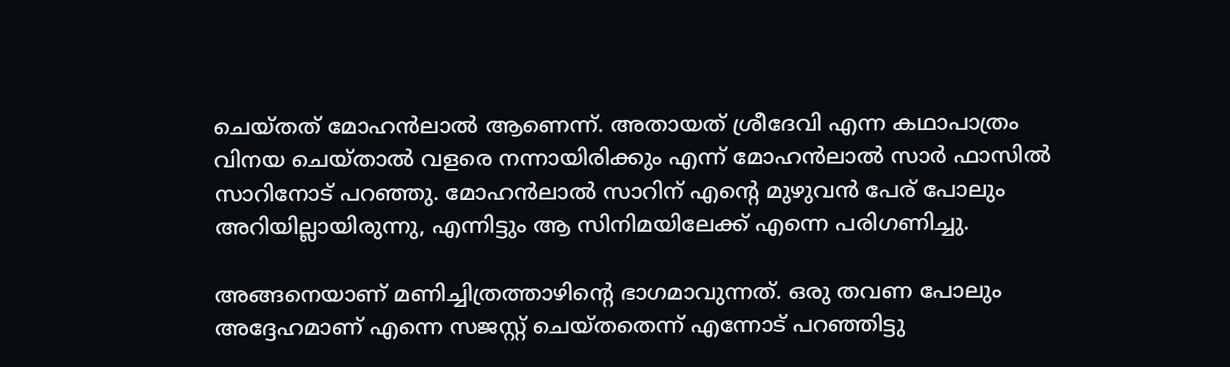ചെയ്തത് മോഹൻലാൽ ആണെന്ന്. അതായത് ശ്രീദേവി എന്ന കഥാപാത്രം വിനയ ചെയ്താൽ വളരെ നന്നായിരിക്കും എന്ന് മോഹൻലാൽ സാർ ഫാസിൽ സാറിനോട് പറഞ്ഞു. മോഹൻലാൽ സാറിന് എന്റെ മുഴുവൻ പേര് പോലും അറിയില്ലായിരുന്നു, എന്നിട്ടും ആ സിനിമയിലേക്ക് എന്നെ പരിഗണിച്ചു.

അങ്ങനെയാണ് മണിച്ചിത്രത്താഴിന്റെ ഭാഗമാവുന്നത്. ഒരു തവണ പോലും അദ്ദേഹമാണ് എന്നെ സജസ്റ്റ് ചെയ്തതെന്ന് എന്നോട് പറഞ്ഞിട്ടു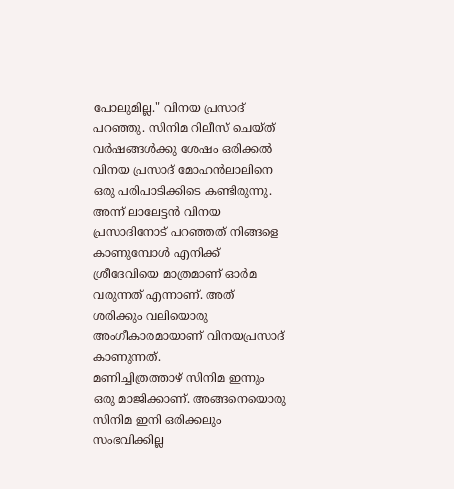പോലുമില്ല." വിനയ പ്രസാദ് പറഞ്ഞു. സിനിമ റിലീസ് ചെയ്ത് വർഷങ്ങൾക്കു ശേഷം ഒരിക്കൽ വിനയ പ്രസാദ് മോഹൻലാലിനെ ഒരു പരിപാടിക്കിടെ കണ്ടിരുന്നു. അന്ന് ലാലേട്ടൻ വിനയ പ്രസാദിനോട് പറഞ്ഞത് നിങ്ങളെ കാണുമ്പോൾ എനിക്ക് ശ്രീദേവിയെ മാത്രമാണ് ഓർമ വരുന്നത് എന്നാണ്. അത് ശരിക്കും വലിയൊരു അംഗീകാരമായാണ് വിനയപ്രസാദ് കാണുന്നത്.
മണിച്ചിത്രത്താഴ് സിനിമ ഇന്നും ഒരു മാജിക്കാണ്. അങ്ങനെയൊരു സിനിമ ഇനി ഒരിക്കലും സംഭവിക്കില്ല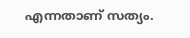എന്നതാണ് സത്യം.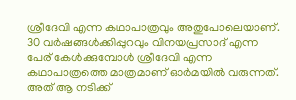ശ്രീദേവി എന്ന കഥാപാത്രവും അതുപോലെയാണ്. 30 വർഷങ്ങൾക്കിപ്പുറവും വിനയപ്രസാദ് എന്ന പേര് കേൾക്കുമ്പോൾ ശ്രീദേവി എന്ന കഥാപാത്രത്തെ മാത്രമാണ് ഓർമയിൽ വരുന്നത്. അത് ആ നടിക്ക്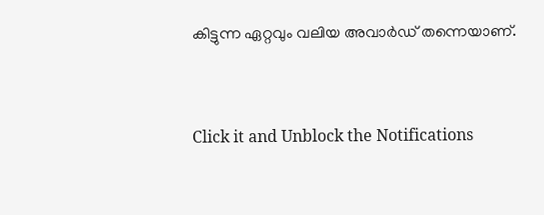കിട്ടുന്ന ഏറ്റവും വലിയ അവാർഡ് തന്നെയാണ്.


Click it and Unblock the Notifications